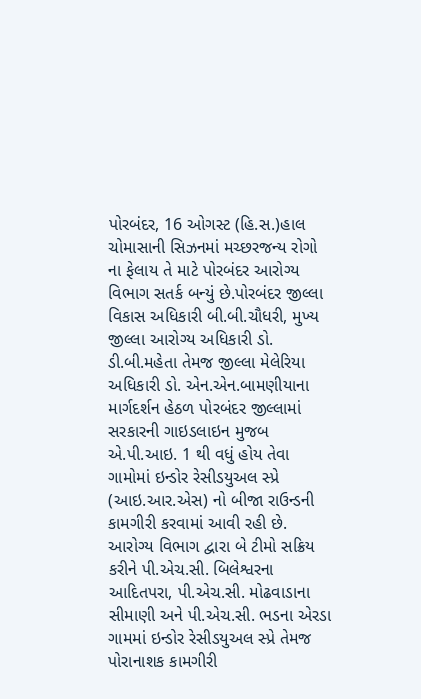પોરબંદર, 16 ઓગસ્ટ (હિ.સ.)હાલ ચોમાસાની સિઝનમાં મચ્છરજન્ય રોગો ના ફેલાય તે માટે પોરબંદર આરોગ્ય વિભાગ સતર્ક બન્યું છે.પોરબંદર જીલ્લા વિકાસ અધિકારી બી.બી.ચૌધરી, મુખ્ય જીલ્લા આરોગ્ય અધિકારી ડો. ડી.બી.મહેતા તેમજ જીલ્લા મેલેરિયા અધિકારી ડો. એન.એન.બામણીયાના માર્ગદર્શન હેઠળ પોરબંદર જીલ્લામાં સરકારની ગાઇડલાઇન મુજબ એ.પી.આઇ. 1 થી વધું હોય તેવા ગામોમાં ઇન્ડોર રેસીડયુઅલ સ્પ્રે (આઇ.આર.એસ) નો બીજા રાઉન્ડની કામગીરી કરવામાં આવી રહી છે.
આરોગ્ય વિભાગ દ્વારા બે ટીમો સક્રિય કરીને પી.એચ.સી. બિલેશ્વરના આદિતપરા, પી.એચ.સી. મોઢવાડાના સીમાણી અને પી.એચ.સી. ભડના એરડા ગામમાં ઇન્ડોર રેસીડયુઅલ સ્પ્રે તેમજ પોરાનાશક કામગીરી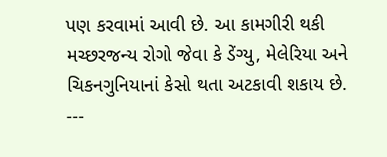પણ કરવામાં આવી છે. આ કામગીરી થકી મચ્છરજન્ય રોગો જેવા કે ડેંગ્યુ, મેલેરિયા અને ચિકનગુનિયાનાં કેસો થતા અટકાવી શકાય છે.
---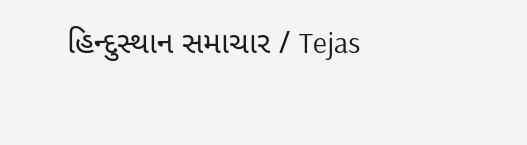હિન્દુસ્થાન સમાચાર / Tejas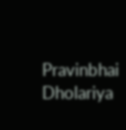Pravinbhai Dholariya